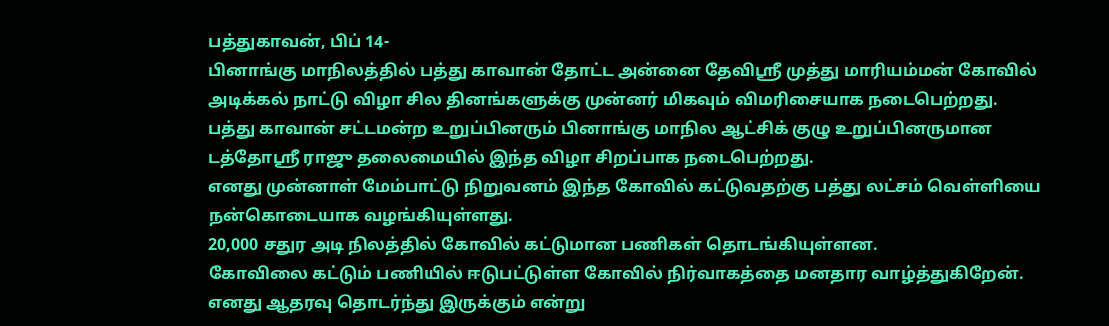பத்துகாவன், பிப் 14-
பினாங்கு மாநிலத்தில் பத்து காவான் தோட்ட அன்னை தேவிஸ்ரீ முத்து மாரியம்மன் கோவில் அடிக்கல் நாட்டு விழா சில தினங்களுக்கு முன்னர் மிகவும் விமரிசையாக நடைபெற்றது.
பத்து காவான் சட்டமன்ற உறுப்பினரும் பினாங்கு மாநில ஆட்சிக் குழு உறுப்பினருமான டத்தோஸ்ரீ ராஜு தலைமையில் இந்த விழா சிறப்பாக நடைபெற்றது.
எனது முன்னாள் மேம்பாட்டு நிறுவனம் இந்த கோவில் கட்டுவதற்கு பத்து லட்சம் வெள்ளியை நன்கொடையாக வழங்கியுள்ளது.
20,000 சதுர அடி நிலத்தில் கோவில் கட்டுமான பணிகள் தொடங்கியுள்ளன.
கோவிலை கட்டும் பணியில் ஈடுபட்டுள்ள கோவில் நிர்வாகத்தை மனதார வாழ்த்துகிறேன்.
எனது ஆதரவு தொடர்ந்து இருக்கும் என்று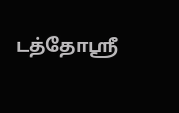டத்தோஸ்ரீ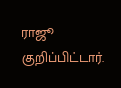ராஜூ குறிப்பிட்டார்.